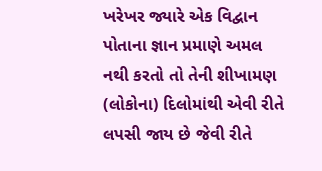ખરેખર જ્યારે એક વિદ્વાન પોતાના જ્ઞાન પ્રમાણે અમલ નથી કરતો તો તેની શીખામણ (લોકોના) દિલોમાંથી એવી રીતે લપસી જાય છે જેવી રીતે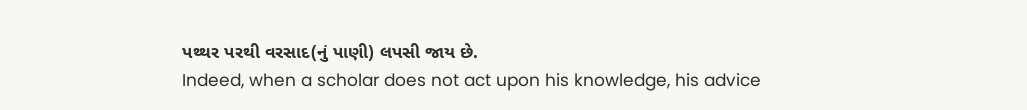પથ્થર પરથી વરસાદ(નું પાણી) લપસી જાય છે.
Indeed, when a scholar does not act upon his knowledge, his advice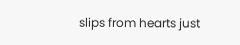slips from hearts just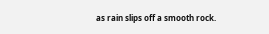as rain slips off a smooth rock.